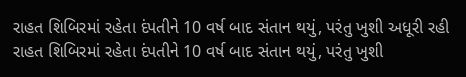રાહત શિબિરમાં રહેતા દંપતીને 10 વર્ષ બાદ સંતાન થયું, પરંતુ ખુશી અધૂરી રહી
રાહત શિબિરમાં રહેતા દંપતીને 10 વર્ષ બાદ સંતાન થયું, પરંતુ ખુશી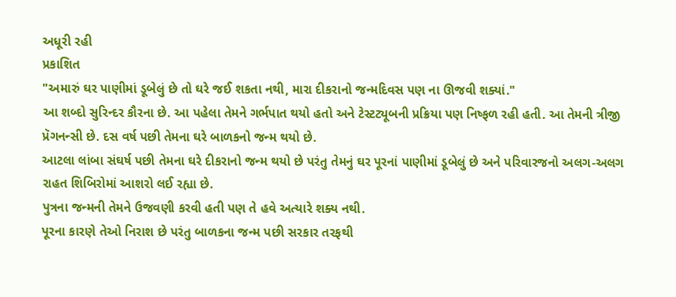અધૂરી રહી
પ્રકાશિત
"અમારું ઘર પાણીમાં ડૂબેલું છે તો ઘરે જઈ શકતા નથી, મારા દીકરાનો જન્મદિવસ પણ ના ઊજવી શક્યાં."
આ શબ્દો સુરિન્દર કૌરના છે. આ પહેલા તેમને ગર્ભપાત થયો હતો અને ટેસ્ટટ્યૂબની પ્રક્રિયા પણ નિષ્ફળ રહી હતી. આ તેમની ત્રીજી પ્રૅગનન્સી છે. દસ વર્ષ પછી તેમના ઘરે બાળકનો જન્મ થયો છે.
આટલા લાંબા સંઘર્ષ પછી તેમના ઘરે દીકરાનો જન્મ થયો છે પરંતુ તેમનું ઘર પૂરનાં પાણીમાં ડૂબેલું છે અને પરિવારજનો અલગ-અલગ રાહત શિબિરોમાં આશરો લઈ રહ્યા છે.
પુત્રના જન્મની તેમને ઉજવણી કરવી હતી પણ તે હવે અત્યારે શક્ય નથી.
પૂરના કારણે તેઓ નિરાશ છે પરંતુ બાળકના જન્મ પછી સરકાર તરફથી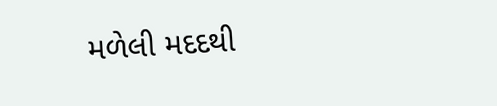મળેલી મદદથી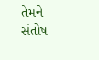તેમને સંતોષ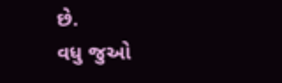છે.
વધુ જુઓ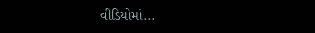વીડિયોમાં...